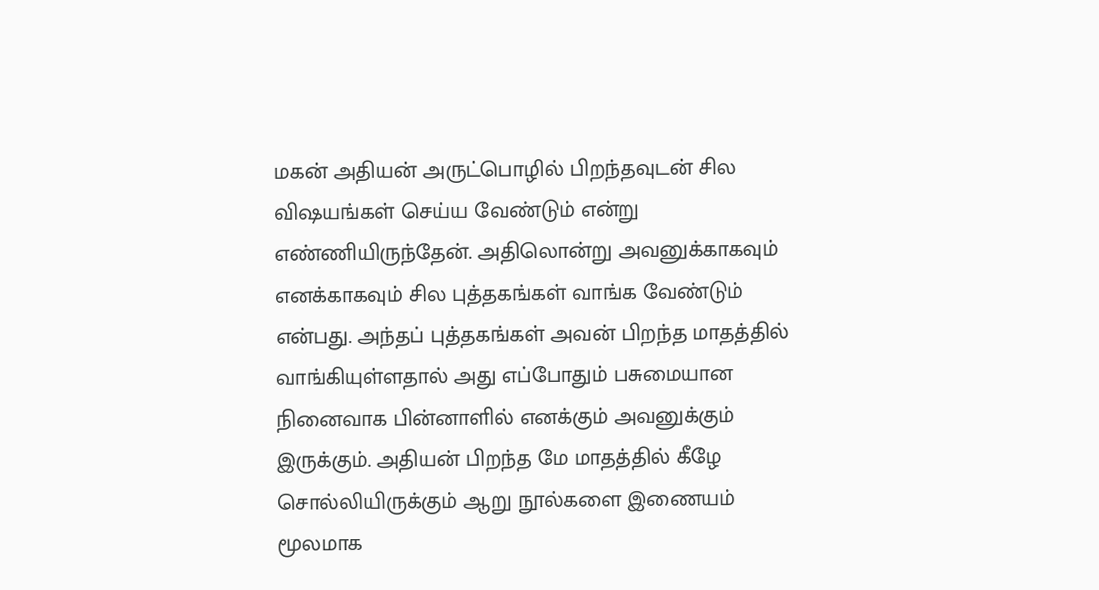மகன் அதியன் அருட்பொழில் பிறந்தவுடன் சில விஷயங்கள் செய்ய வேண்டும் என்று எண்ணியிருந்தேன். அதிலொன்று அவனுக்காகவும் எனக்காகவும் சில புத்தகங்கள் வாங்க வேண்டும் என்பது. அந்தப் புத்தகங்கள் அவன் பிறந்த மாதத்தில் வாங்கியுள்ளதால் அது எப்போதும் பசுமையான நினைவாக பின்னாளில் எனக்கும் அவனுக்கும் இருக்கும். அதியன் பிறந்த மே மாதத்தில் கீழே சொல்லியிருக்கும் ஆறு நூல்களை இணையம் மூலமாக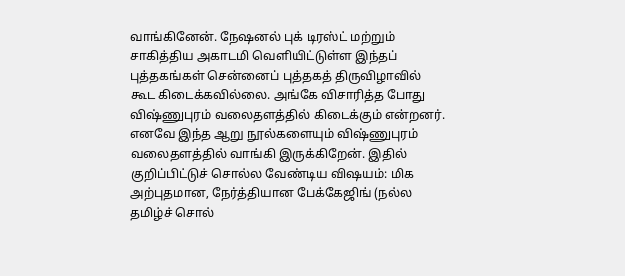வாங்கினேன். நேஷனல் புக் டிரஸ்ட் மற்றும் சாகித்திய அகாடமி வெளியிட்டுள்ள இந்தப் புத்தகங்கள் சென்னைப் புத்தகத் திருவிழாவில் கூட கிடைக்கவில்லை. அங்கே விசாரித்த போது விஷ்ணுபுரம் வலைதளத்தில் கிடைக்கும் என்றனர். எனவே இந்த ஆறு நூல்களையும் விஷ்ணுபுரம் வலைதளத்தில் வாங்கி இருக்கிறேன். இதில் குறிப்பிட்டுச் சொல்ல வேண்டிய விஷயம்: மிக அற்புதமான, நேர்த்தியான பேக்கேஜிங் (நல்ல தமிழ்ச் சொல்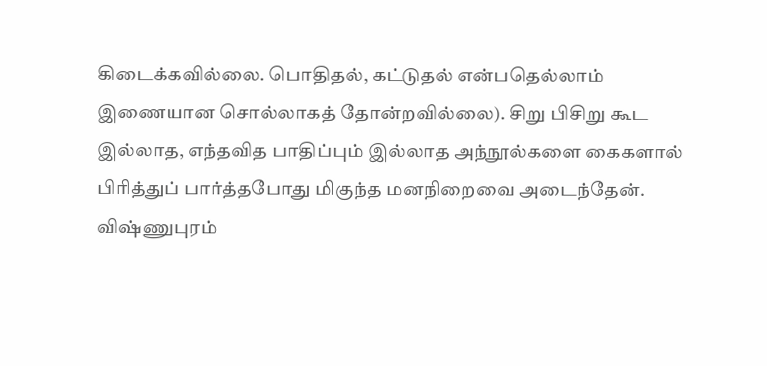கிடைக்கவில்லை. பொதிதல், கட்டுதல் என்பதெல்லாம் இணையான சொல்லாகத் தோன்றவில்லை). சிறு பிசிறு கூட இல்லாத, எந்தவித பாதிப்பும் இல்லாத அந்நூல்களை கைகளால் பிரித்துப் பார்த்தபோது மிகுந்த மனநிறைவை அடைந்தேன். விஷ்ணுபுரம்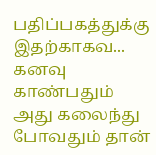பதிப்பகத்துக்கு இதற்காகவ...
கனவு காண்பதும் அது கலைந்து போவதும் தான்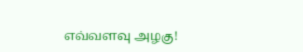எவ்வளவு அழகு!